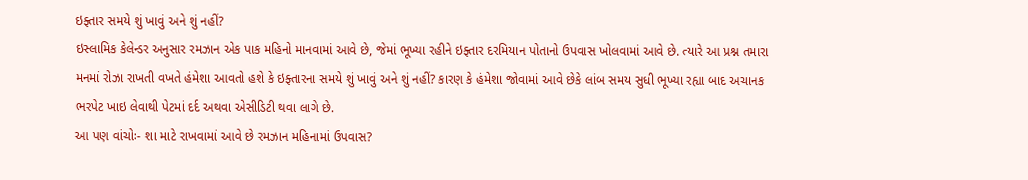ઇફ્તાર સમયે શું ખાવું અને શું નહીં?
ઇસ્લામિક કેલેન્ડર અનુસાર રમઝાન એક પાક મહિનો માનવામાં આવે છે, જેમાં ભૂખ્યા રહીને ઇફ્તાર દરમિયાન પોતાનો ઉપવાસ ખોલવામાં આવે છે. ત્યારે આ પ્રશ્ન તમારા મનમાં રોઝા રાખતી વખતે હંમેશા આવતો હશે કે ઇફ્તારના સમયે શું ખાવું અને શું નહીં? કારણ કે હંમેશા જોવામાં આવે છેકે લાંબ સમય સુધી ભૂખ્યા રહ્યા બાદ અચાનક ભરપેટ ખાઇ લેવાથી પેટમાં દર્દ અથવા એસીડિટી થવા લાગે છે.
આ પણ વાંચોઃ- શા માટે રાખવામાં આવે છે રમઝાન મહિનામાં ઉપવાસ?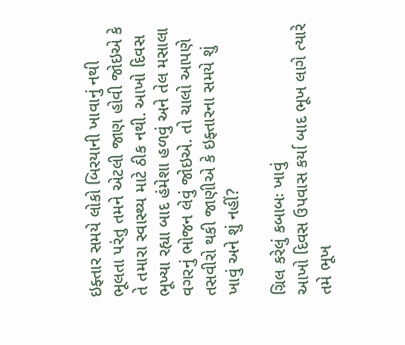ઇફ્તાર સમયે લોકો બિરયાની ખાવાનું નથી ભૂલતા પરંતુ તમને એટલી જાણ હોવી જોઇએ કે તે તમારા સ્વાસ્થ્ય માટે ઠીક નથી. આખો દિવસ ભૂખ્યા રહ્યા બાદ હંમેશા હળવું અને તેલ મસાલા વગરનું ભોજન લેવું જોઇએ. તો ચાલો આપણે તસવીરો થકી જાણીએ કે ઇફ્તારના સમયે શું ખાવું અને શું નહીં?

ગ્રિલ કરેલું કબાબઃ ખાવું
આખો દિવસ ઉપવાસ કર્યા બાદ ભૂખ લાગે ત્યારે તમે ભૂખ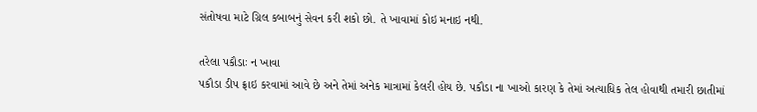સંતોષવા માટે ગ્રિલ કબાબનું સેવન કરી શકો છો. તે ખાવામાં કોઇ મનાઇ નથી.

તરેલા પકૌડાઃ ન ખાવા
પકૌડા ડીપ ફ્રાઇ કરવામાં આવે છે અને તેમાં અનેક માત્રામાં કેલરી હોય છે. પકૌડા ના ખાઓ કારણ કે તેમાં અત્યાધિક તેલ હોવાથી તમારી છાતીમાં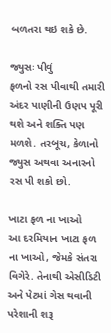બળતરા થઇ શકે છે.

જ્યુસઃ પીવું
ફળનો રસ પીવાથી તમારી અંદર પાણીની ઉણપ પૂરી થશે અને શક્તિ પણ મળશે. તરબૂચ, કેળાનો જ્યુસ અથવા અનારનો રસ પી શકો છો.

ખાટા ફળ ના ખાઓ
આ દરમિયાન ખાટા ફળ ના ખાઓ, જેમકે સંતરા વિગેરે. તેનાથી એસીડિટી અને પેટમાં ગેસ થવાની પરેશાની શરૂ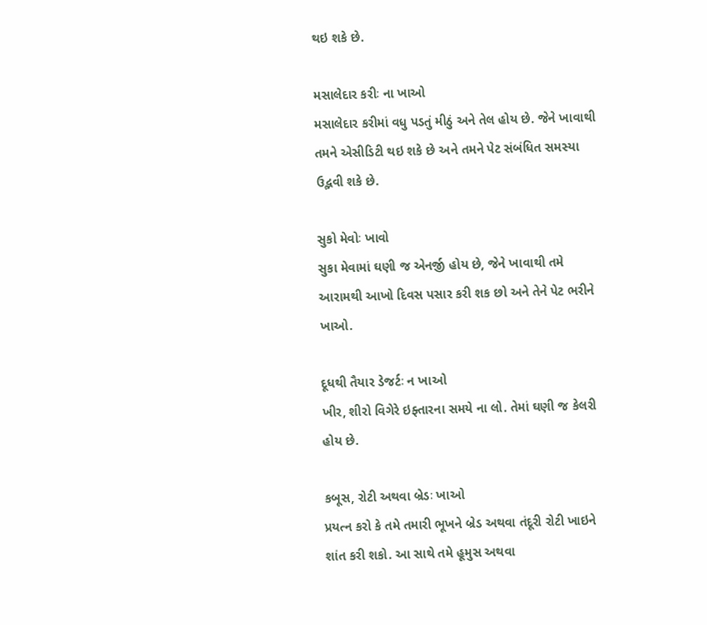થઇ શકે છે.

મસાલેદાર કરીઃ ના ખાઓ
મસાલેદાર કરીમાં વધુ પડતું મીઠું અને તેલ હોય છે. જેને ખાવાથી તમને એસીડિટી થઇ શકે છે અને તમને પેટ સંબંધિત સમસ્યા ઉદ્ભવી શકે છે.

સુકો મેવોઃ ખાવો
સુકા મેવામાં ઘણી જ એનર્જી હોય છે, જેને ખાવાથી તમે આરામથી આખો દિવસ પસાર કરી શક છો અને તેને પેટ ભરીને ખાઓ.

દૂધથી તૈયાર ડેજર્ટઃ ન ખાઓ
ખીર, શીરો વિગેરે ઇફ્તારના સમયે ના લો. તેમાં ઘણી જ કેલરી હોય છે.

કબૂસ, રોટી અથવા બ્રેડઃ ખાઓ
પ્રયત્ન કરો કે તમે તમારી ભૂખને બ્રેડ અથવા તંદૂરી રોટી ખાઇને શાંત કરી શકો. આ સાથે તમે હૂમુસ અથવા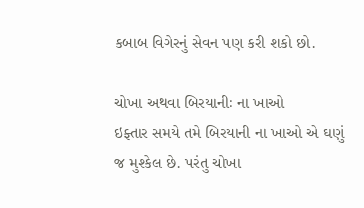કબાબ વિગેરનું સેવન પણ કરી શકો છો.

ચોખા અથવા બિરયાનીઃ ના ખાઓ
ઇફ્તાર સમયે તમે બિરયાની ના ખાઓ એ ઘણું જ મુશ્કેલ છે. પરંતુ ચોખા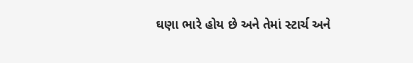ઘણા ભારે હોય છે અને તેમાં સ્ટાર્ચ અને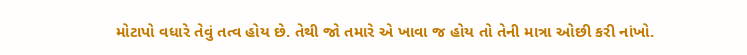મોટાપો વધારે તેવું તત્વ હોય છે. તેથી જો તમારે એ ખાવા જ હોય તો તેની માત્રા ઓછી કરી નાંખો.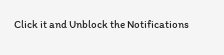Click it and Unblock the Notifications